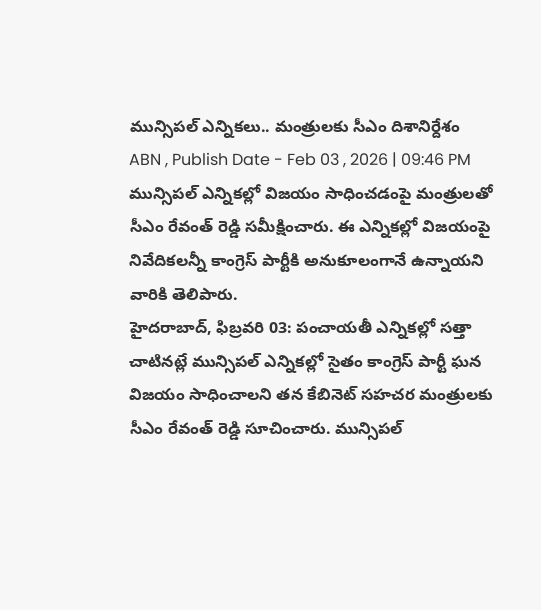మున్సిపల్ ఎన్నికలు.. మంత్రులకు సీఎం దిశానిర్దేశం
ABN , Publish Date - Feb 03 , 2026 | 09:46 PM
మున్సిపల్ ఎన్నికల్లో విజయం సాధించడంపై మంత్రులతో సీఎం రేవంత్ రెడ్డి సమీక్షించారు. ఈ ఎన్నికల్లో విజయంపై నివేదికలన్నీ కాంగ్రెస్ పార్టీకి అనుకూలంగానే ఉన్నాయని వారికి తెలిపారు.
హైదరాబాద్, ఫిబ్రవరి 03: పంచాయతీ ఎన్నికల్లో సత్తా చాటినట్లే మున్సిపల్ ఎన్నికల్లో సైతం కాంగ్రెస్ పార్టీ ఘన విజయం సాధించాలని తన కేబినెట్ సహచర మంత్రులకు సీఎం రేవంత్ రెడ్డి సూచించారు. మున్సిపల్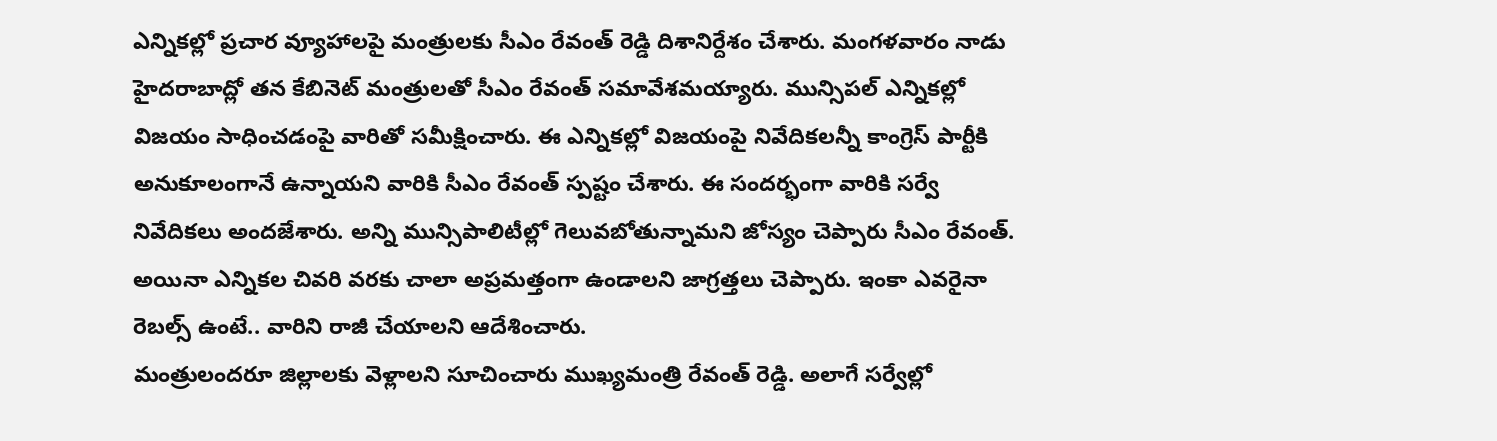ఎన్నికల్లో ప్రచార వ్యూహాలపై మంత్రులకు సీఎం రేవంత్ రెడ్డి దిశానిర్దేశం చేశారు. మంగళవారం నాడు హైదరాబాద్లో తన కేబినెట్ మంత్రులతో సీఎం రేవంత్ సమావేశమయ్యారు. మున్సిపల్ ఎన్నికల్లో విజయం సాధించడంపై వారితో సమీక్షించారు. ఈ ఎన్నికల్లో విజయంపై నివేదికలన్నీ కాంగ్రెస్ పార్టీకి అనుకూలంగానే ఉన్నాయని వారికి సీఎం రేవంత్ స్పష్టం చేశారు. ఈ సందర్భంగా వారికి సర్వే నివేదికలు అందజేశారు. అన్ని మున్సిపాలిటీల్లో గెలువబోతున్నామని జోస్యం చెప్పారు సీఎం రేవంత్. అయినా ఎన్నికల చివరి వరకు చాలా అప్రమత్తంగా ఉండాలని జాగ్రత్తలు చెప్పారు. ఇంకా ఎవరైనా రెబల్స్ ఉంటే.. వారిని రాజీ చేయాలని ఆదేశించారు.
మంత్రులందరూ జిల్లాలకు వెళ్లాలని సూచించారు ముఖ్యమంత్రి రేవంత్ రెడ్డి. అలాగే సర్వేల్లో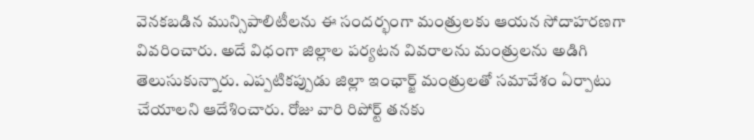వెనకబడిన మున్సిపాలిటీలను ఈ సందర్భంగా మంత్రులకు ఆయన సోదాహరణగా వివరించారు. అదే విధంగా జిల్లాల పర్యటన వివరాలను మంత్రులను అడిగి తెలుసుకున్నారు. ఎప్పటికప్పుడు జిల్లా ఇంఛార్జ్ మంత్రులతో సమావేశం ఏర్పాటు చేయాలని ఆదేశించారు. రోజు వారి రిపోర్ట్ తనకు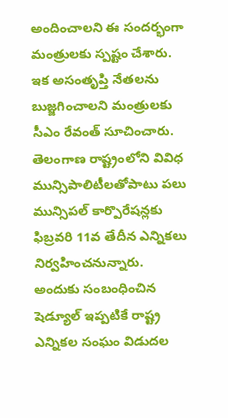అందించాలని ఈ సందర్భంగా మంత్రులకు స్పష్టం చేశారు. ఇక అసంతృప్తి నేతలను బుజ్జగించాలని మంత్రులకు సీఎం రేవంత్ సూచించారు.
తెలంగాణ రాష్ట్రంలోని వివిధ మున్సిపాలిటీలతోపాటు పలు మున్సిపల్ కార్పొరేషన్లకు ఫిబ్రవరి 11వ తేదీన ఎన్నికలు నిర్వహించనున్నారు. అందుకు సంబంధించిన షెడ్యూల్ ఇప్పటికే రాష్ట్ర ఎన్నికల సంఘం విడుదల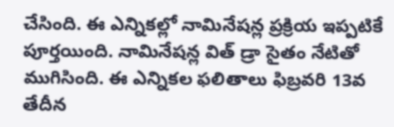చేసింది. ఈ ఎన్నికల్లో నామినేషన్ల ప్రక్రియ ఇప్పటికే పూర్తయింది. నామినేషన్ల విత్ డ్రా సైతం నేటితో ముగిసింది. ఈ ఎన్నికల ఫలితాలు ఫిబ్రవరి 13వ తేదీన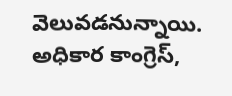వెలువడనున్నాయి. అధికార కాంగ్రెస్,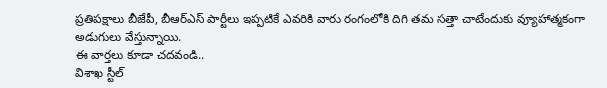ప్రతిపక్షాలు బీజేపీ, బీఆర్ఎస్ పార్టీలు ఇప్పటికే ఎవరికి వారు రంగంలోకి దిగి తమ సత్తా చాటేందుకు వ్యూహాత్మకంగా అడుగులు వేస్తున్నాయి.
ఈ వార్తలు కూడా చదవండి..
విశాఖ స్టీల్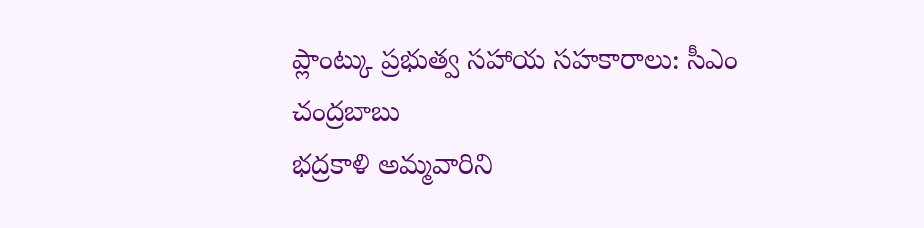ప్లాంట్కు ప్రభుత్వ సహాయ సహకారాలు: సీఎం చంద్రబాబు
భద్రకాళి అమ్మవారిని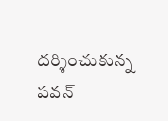దర్శించుకున్న పవన్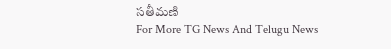సతీమణి
For More TG News And Telugu News